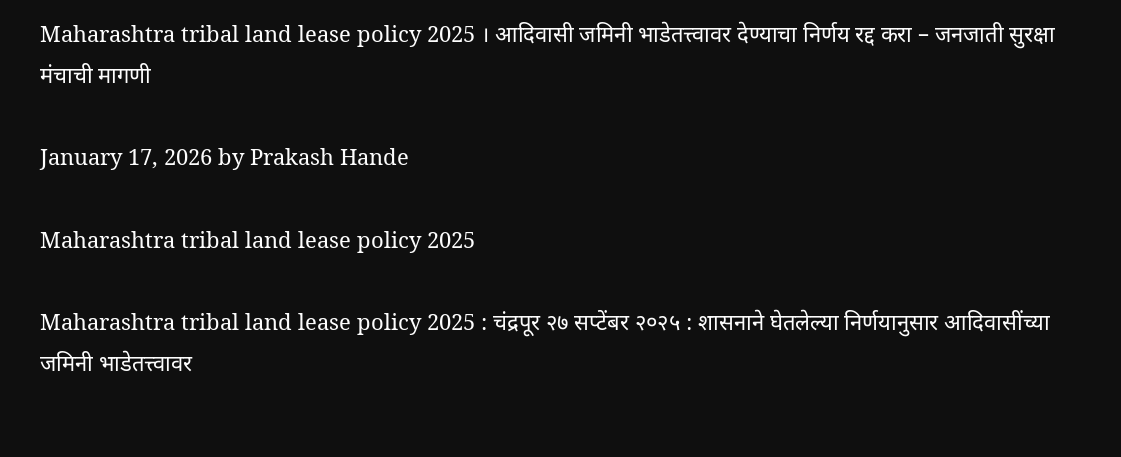Maharashtra tribal land lease policy 2025 । आदिवासी जमिनी भाडेतत्त्वावर देण्याचा निर्णय रद्द करा – जनजाती सुरक्षा मंचाची मागणी

January 17, 2026 by Prakash Hande

Maharashtra tribal land lease policy 2025

Maharashtra tribal land lease policy 2025 : चंद्रपूर २७ सप्टेंबर २०२५ : शासनाने घेतलेल्या निर्णयानुसार आदिवासींच्या जमिनी भाडेतत्त्वावर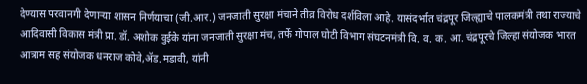देण्यास परवानगी देणाऱ्या शासन निर्णयाचा (जी.आर.) जनजाती सुरक्षा मंचाने तीव्र विरोध दर्शविला आहे. यासंदर्भात चंद्रपूर जिल्ह्याचे पालकमंत्री तथा राज्याचे आदिवासी विकास मंत्री प्रा. डॉ. अशोक वुईके यांना जनजाती सुरक्षा मंच, तर्फे गोपाल घोटी विभाग संघटनमंत्री वि. व. क. आ. चंद्रपूरचे जिल्हा संयोजक भारत आत्राम सह संयोजक धनराज कोवे,ॲड.मडावी, यांनी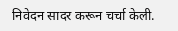निवेदन सादर करून चर्चा केली.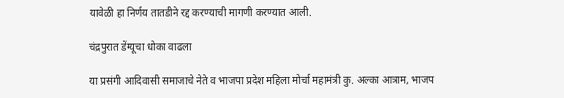यावेळी हा निर्णय तातडीने रद्द करण्याची मागणी करण्यात आली.

चंद्रपुरात डेंग्यूचा धोका वाढला

या प्रसंगी आदिवासी समाजाचे नेते व भाजपा प्रदेश महिला मोर्चा महामंत्री कु. अल्का आत्राम, भाजप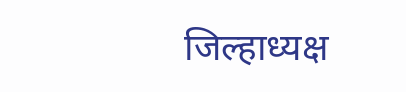जिल्हाध्यक्ष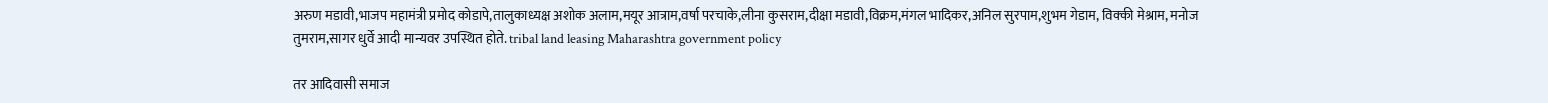अरुण मडावी,भाजप महामंत्री प्रमोद कोडापे,तालुकाध्यक्ष अशोक अलाम,मयूर आत्राम,वर्षा परचाके,लीना कुसराम,दीक्षा मडावी,विक्रम,मंगल भादिकर,अनिल सुरपाम,शुभम गेडाम, विक्की मेश्राम, मनोज तुमराम,सागर धुर्वे आदी मान्यवर उपस्थित होते. tribal land leasing Maharashtra government policy

तर आदिवासी समाज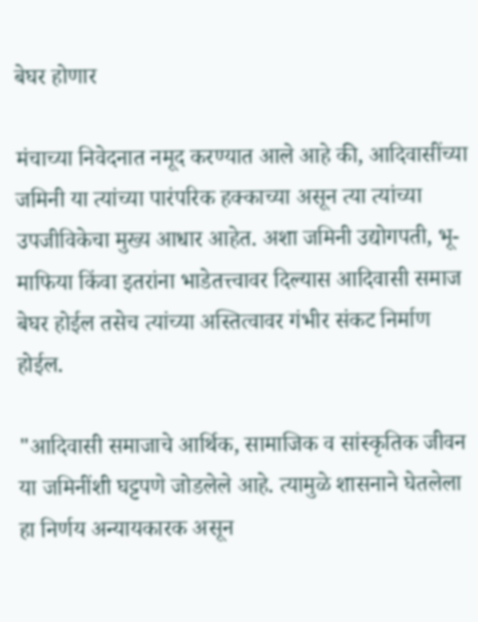बेघर होणार

मंचाच्या निवेदनात नमूद करण्यात आले आहे की, आदिवासींच्या जमिनी या त्यांच्या पारंपरिक हक्काच्या असून त्या त्यांच्या उपजीविकेचा मुख्य आधार आहेत. अशा जमिनी उद्योगपती, भू-माफिया किंवा इतरांना भाडेतत्त्वावर दिल्यास आदिवासी समाज बेघर होईल तसेच त्यांच्या अस्तित्वावर गंभीर संकट निर्माण होईल.

"आदिवासी समाजाचे आर्थिक, सामाजिक व सांस्कृतिक जीवन या जमिनींशी घट्टपणे जोडलेले आहे. त्यामुळे शासनाने घेतलेला हा निर्णय अन्यायकारक असून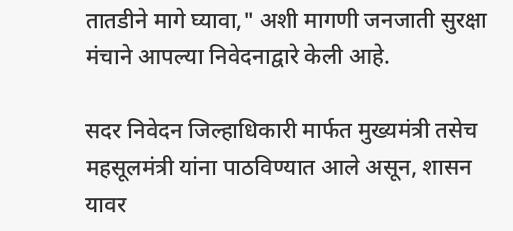तातडीने मागे घ्यावा," अशी मागणी जनजाती सुरक्षा मंचाने आपल्या निवेदनाद्वारे केली आहे.

सदर निवेदन जिल्हाधिकारी मार्फत मुख्यमंत्री तसेच महसूलमंत्री यांना पाठविण्यात आले असून, शासन यावर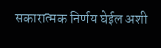सकारात्मक निर्णय घेईल अशी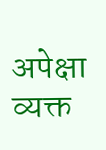अपेक्षा व्यक्त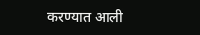करण्यात आली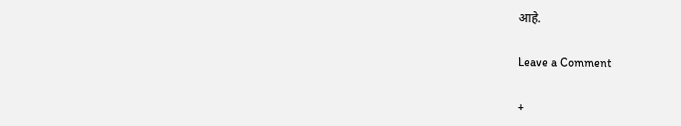आहे.

Leave a Comment

+